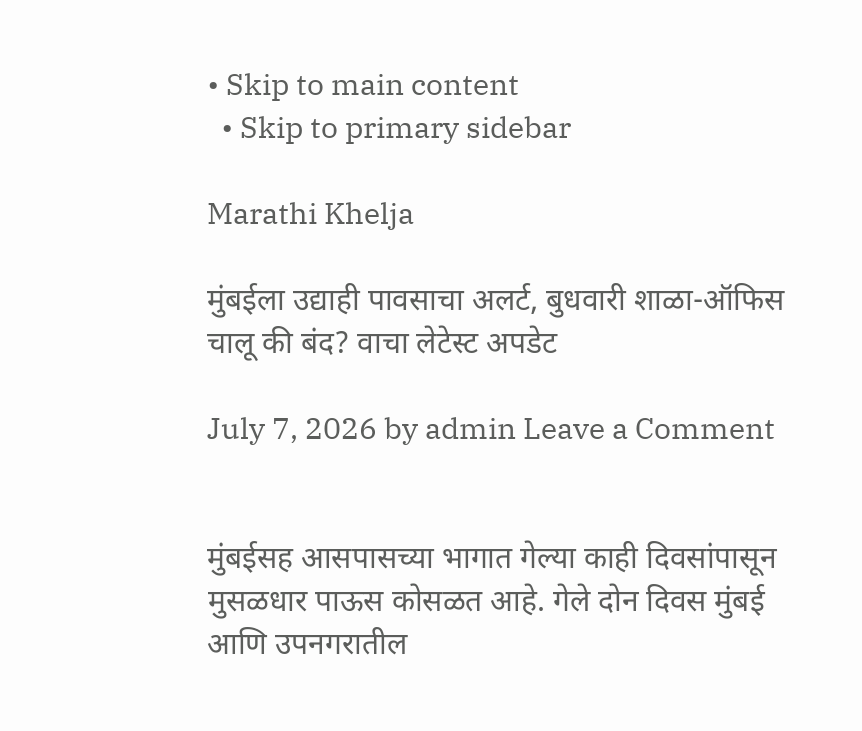• Skip to main content
  • Skip to primary sidebar

Marathi Khelja

मुंबईला उद्याही पावसाचा अलर्ट, बुधवारी शाळा-ऑफिस चालू की बंद? वाचा लेटेस्ट अपडेट

July 7, 2026 by admin Leave a Comment


मुंबईसह आसपासच्या भागात गेल्या काही दिवसांपासून मुसळधार पाऊस कोसळत आहे. गेले दोन दिवस मुंबई आणि उपनगरातील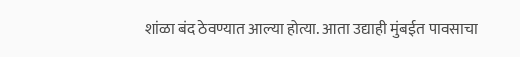शांळा बंद ठेवण्यात आल्या होत्या. आता उद्याही मुंबईत पावसाचा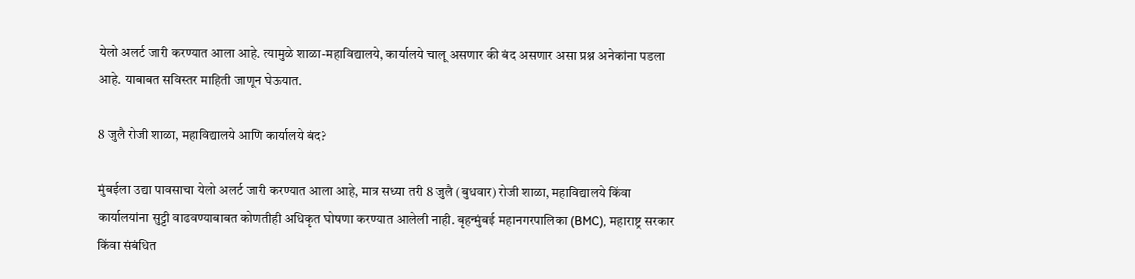येलो अलर्ट जारी करण्यात आला आहे. त्यामुळे शाळा-महाविद्यालये, कार्यालये चालू असणार की बंद असणार असा प्रश्न अनेकांना पडला आहे. याबाबत सविस्तर माहिती जाणून घेऊयात.

8 जुलै रोजी शाळा, महाविद्यालये आणि कार्यालये बंद?

मुंबईला उद्या पावसाचा येलो अलर्ट जारी करण्यात आला आहे, मात्र सध्या तरी 8 जुलै (बुधवार) रोजी शाळा, महाविद्यालये किंवा कार्यालयांना सुट्टी वाढवण्याबाबत कोणतीही अधिकृत घोषणा करण्यात आलेली नाही. बृहन्मुंबई महानगरपालिका (BMC), महाराष्ट्र सरकार किंवा संबंधित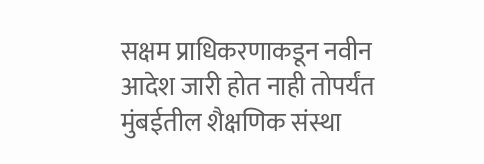सक्षम प्राधिकरणाकडून नवीन आदेश जारी होत नाही तोपर्यंत मुंबईतील शैक्षणिक संस्था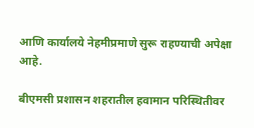आणि कार्यालये नेहमीप्रमाणे सुरू राहण्याची अपेक्षा आहे.

बीएमसी प्रशासन शहरातील हवामान परिस्थितीवर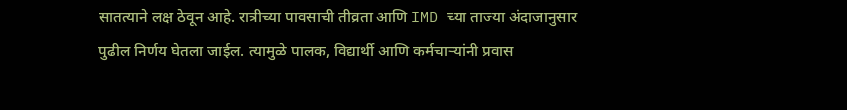सातत्याने लक्ष ठेवून आहे. रात्रीच्या पावसाची तीव्रता आणि IMD च्या ताज्या अंदाजानुसार पुढील निर्णय घेतला जाईल. त्यामुळे पालक, विद्यार्थी आणि कर्मचाऱ्यांनी प्रवास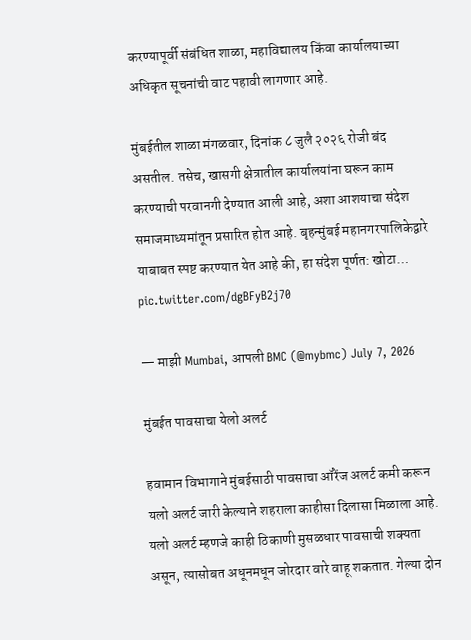करण्यापूर्वी संबंधित शाळा, महाविद्यालय किंवा कार्यालयाच्या अधिकृत सूचनांची वाट पहावी लागणार आहे.

मुंबईतील शाळा मंगळवार, दिनांक ८ जुलै २०२६ रोजी बंद असतील. तसेच, खासगी क्षेत्रातील कार्यालयांना घरून काम करण्याची परवानगी देण्यात आली आहे, अशा आशयाचा संदेश समाजमाध्यमांतून प्रसारित होत आहे. बृहन्मुंबई महानगरपालिकेद्वारे याबाबत स्पष्ट करण्यात येत आहे की, हा संदेश पूर्णत: खोटा… pic.twitter.com/dgBFyB2j70

— माझी Mumbai, आपली BMC (@mybmc) July 7, 2026

मुंबईत पावसाचा येलो अलर्ट

हवामान विभागाने मुंबईसाठी पावसाचा ऑरेंज अलर्ट कमी करून यलो अलर्ट जारी केल्याने शहराला काहीसा दिलासा मिळाला आहे. यलो अलर्ट म्हणजे काही ठिकाणी मुसळधार पावसाची शक्यता असून, त्यासोबत अधूनमधून जोरदार वारे वाहू शकतात. गेल्या दोन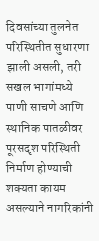दिवसांच्या तुलनेत परिस्थितीत सुधारणा झाली असली, तरी सखल भागांमध्ये पाणी साचणे आणि स्थानिक पातळीवर पूरसदृश परिस्थिती निर्माण होण्याची शक्यता कायम असल्याने नागरिकांनी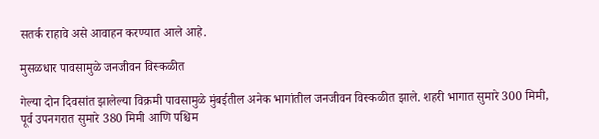सतर्क राहावे असे आवाहन करण्यात आले आहे.

मुसळधार पावसामुळे जनजीवन विस्कळीत

गेल्या दोन दिवसांत झालेल्या विक्रमी पावसामुळे मुंबईतील अनेक भागांतील जनजीवन विस्कळीत झाले. शहरी भागात सुमारे 300 मिमी, पूर्व उपनगरात सुमारे 380 मिमी आणि पश्चिम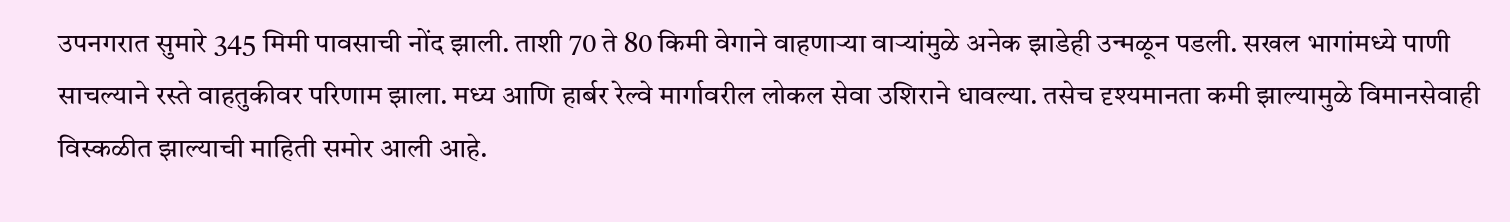उपनगरात सुमारे 345 मिमी पावसाची नोंद झाली. ताशी 70 ते 80 किमी वेगाने वाहणाऱ्या वाऱ्यांमुळे अनेक झाडेही उन्मळून पडली. सखल भागांमध्ये पाणी साचल्याने रस्ते वाहतुकीवर परिणाम झाला. मध्य आणि हार्बर रेल्वे मार्गावरील लोकल सेवा उशिराने धावल्या. तसेच दृश्यमानता कमी झाल्यामुळे विमानसेवाही विस्कळीत झाल्याची माहिती समोर आली आहे.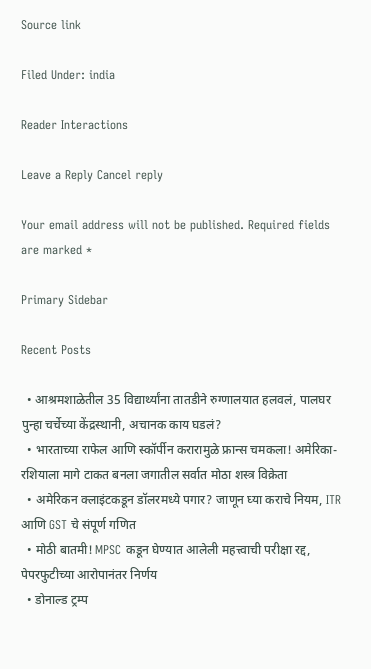Source link

Filed Under: india

Reader Interactions

Leave a Reply Cancel reply

Your email address will not be published. Required fields are marked *

Primary Sidebar

Recent Posts

  • आश्रमशाळेतील 35 विद्यार्थ्यांना तातडीने रुग्णालयात हलवलं, पालघर पुन्हा चर्चेच्या केंद्रस्थानी, अचानक काय घडलं?
  • भारताच्या राफेल आणि स्कॉर्पीन करारामुळे फ्रान्स चमकला! अमेरिका-रशियाला मागे टाकत बनला जगातील सर्वात मोठा शस्त्र विक्रेता
  • अमेरिकन क्लाइंटकडून डॉलरमध्ये पगार? जाणून घ्या कराचे नियम, ITR आणि GST चे संपूर्ण गणित
  • मोठी बातमी! MPSC कडून घेण्यात आलेली महत्त्वाची परीक्षा रद्द, पेपरफुटीच्या आरोपानंतर निर्णय
  • डोनाल्ड ट्रम्प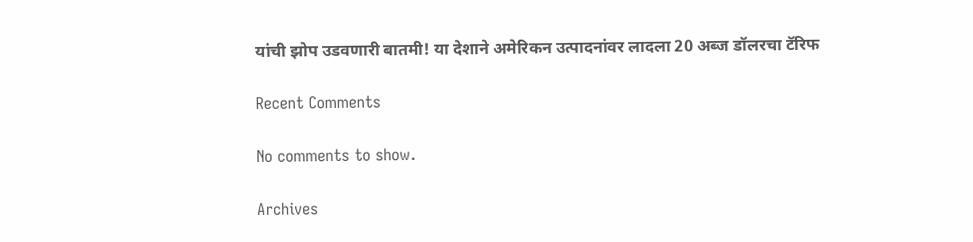यांची झोप उडवणारी बातमी! या देशाने अमेरिकन उत्पादनांवर लादला 20 अब्ज डॉलरचा टॅरिफ

Recent Comments

No comments to show.

Archives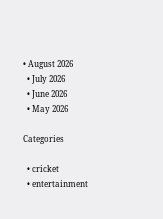• August 2026
  • July 2026
  • June 2026
  • May 2026

Categories

  • cricket
  • entertainment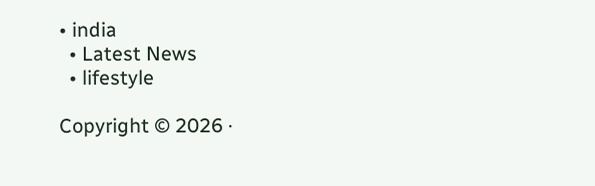• india
  • Latest News
  • lifestyle

Copyright © 2026 ·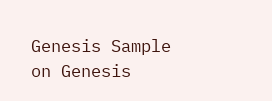Genesis Sample on Genesis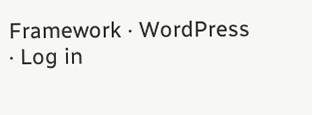Framework · WordPress · Log in